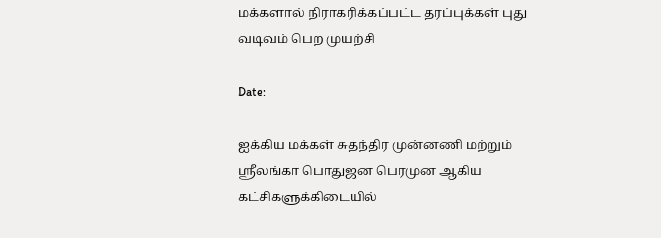மக்களால் நிராகரிக்கப்பட்ட தரப்புக்கள் புது வடிவம் பெற முயற்சி

Date:

ஐக்கிய மக்கள் சுதந்திர முன்னணி மற்றும் ஸ்ரீலங்கா பொதுஜன பெரமுன ஆகிய கட்சிகளுக்கிடையில்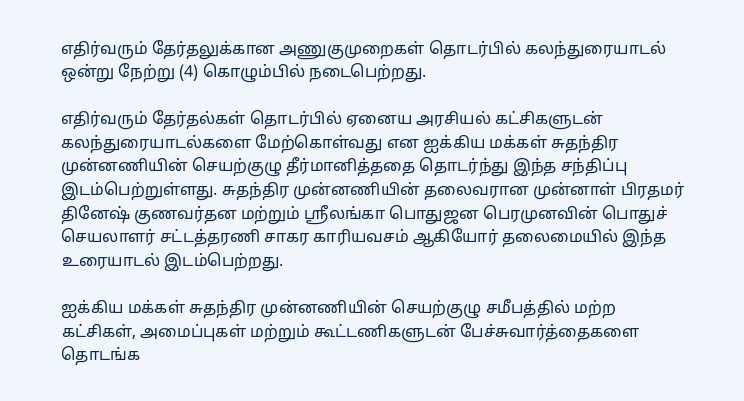எதிர்வரும் தேர்தலுக்கான அணுகுமுறைகள் தொடர்பில் கலந்துரையாடல் ஒன்று நேற்று (4) கொழும்பில் நடைபெற்றது.

எதிர்வரும் தேர்தல்கள் தொடர்பில் ஏனைய அரசியல் கட்சிகளுடன் கலந்துரையாடல்களை மேற்கொள்வது என ஐக்கிய மக்கள் சுதந்திர முன்னணியின் செயற்குழு தீர்மானித்ததை தொடர்ந்து இந்த சந்திப்பு இடம்பெற்றுள்ளது. சுதந்திர முன்னணியின் தலைவரான முன்னாள் பிரதமர் தினேஷ் குணவர்தன மற்றும் ஸ்ரீலங்கா பொதுஜன பெரமுனவின் பொதுச் செயலாளர் சட்டத்தரணி சாகர காரியவசம் ஆகியோர் தலைமையில் இந்த உரையாடல் இடம்பெற்றது.

ஐக்கிய மக்கள் சுதந்திர முன்னணியின் செயற்குழு சமீபத்தில் மற்ற கட்சிகள், அமைப்புகள் மற்றும் கூட்டணிகளுடன் பேச்சுவார்த்தைகளை தொடங்க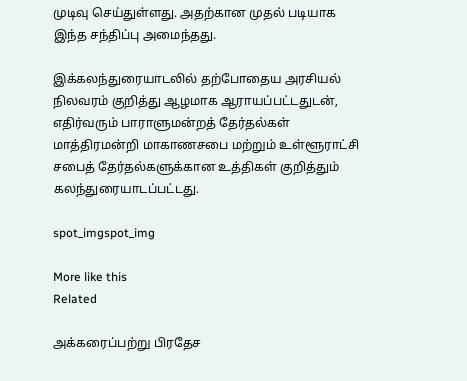முடிவு செய்துள்ளது. அதற்கான முதல் படியாக இந்த சந்திப்பு அமைந்தது.

இக்கலந்துரையாடலில் தற்போதைய அரசியல் நிலவரம் குறித்து ஆழமாக ஆராயப்பட்டதுடன், எதிர்வரும் பாராளுமன்றத் தேர்தல்கள் மாத்திரமன்றி மாகாணசபை மற்றும் உள்ளூராட்சி சபைத் தேர்தல்களுக்கான உத்திகள் குறித்தும் கலந்துரையாடப்பட்டது.

spot_imgspot_img

More like this
Related

அக்கரைப்பற்று பிரதேச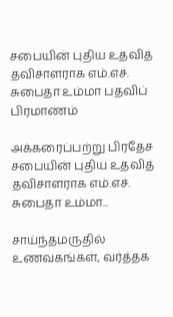சபையின் புதிய உதவித் தவிசாளராக எம்.எச். சுபைதா உம்மா பதவிப் பிரமாணம்

அக்கரைப்பற்று பிரதேச சபையின் புதிய உதவித் தவிசாளராக எம்.எச். சுபைதா உம்மா...

சாய்ந்தமருதில் உணவகங்கள், வர்த்தக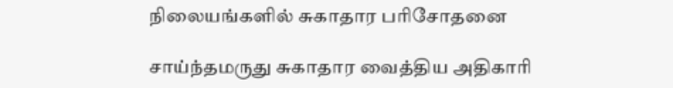நிலையங்களில் சுகாதார பரிசோதனை

சாய்ந்தமருது சுகாதார வைத்திய அதிகாரி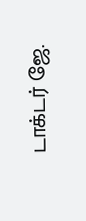டாக்டர் ஜே.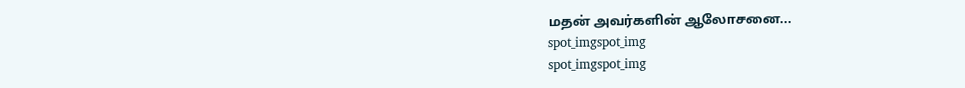மதன் அவர்களின் ஆலோசனை...
spot_imgspot_img
spot_imgspot_img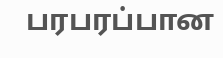பரபரப்பான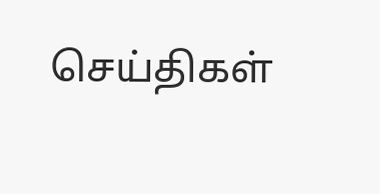செய்திகள்